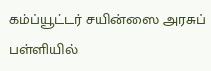கம்ப்யூட்டர் சயின்ஸை அரசுப் பள்ளியில்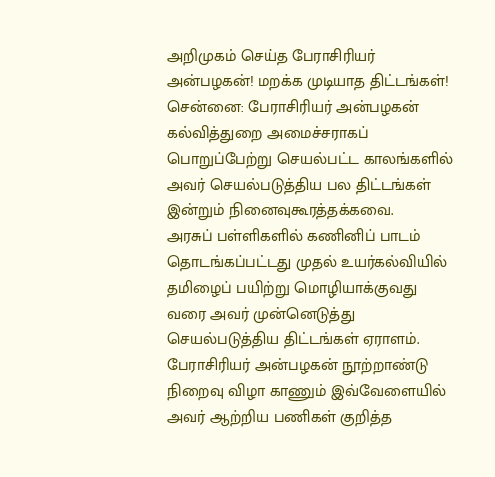அறிமுகம் செய்த பேராசிரியர் அன்பழகன்! மறக்க முடியாத திட்டங்கள்!
சென்னை: பேராசிரியர் அன்பழகன் கல்வித்துறை அமைச்சராகப் பொறுப்பேற்று செயல்பட்ட காலங்களில் அவர் செயல்படுத்திய பல திட்டங்கள் இன்றும் நினைவுகூரத்தக்கவை.
அரசுப் பள்ளிகளில் கணினிப் பாடம் தொடங்கப்பட்டது முதல் உயர்கல்வியில் தமிழைப் பயிற்று மொழியாக்குவது வரை அவர் முன்னெடுத்து செயல்படுத்திய திட்டங்கள் ஏராளம்.
பேராசிரியர் அன்பழகன் நூற்றாண்டு நிறைவு விழா காணும் இவ்வேளையில் அவர் ஆற்றிய பணிகள் குறித்த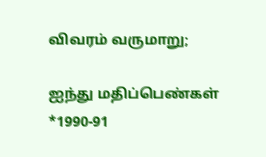விவரம் வருமாறு;

ஐந்து மதிப்பெண்கள்
*1990-91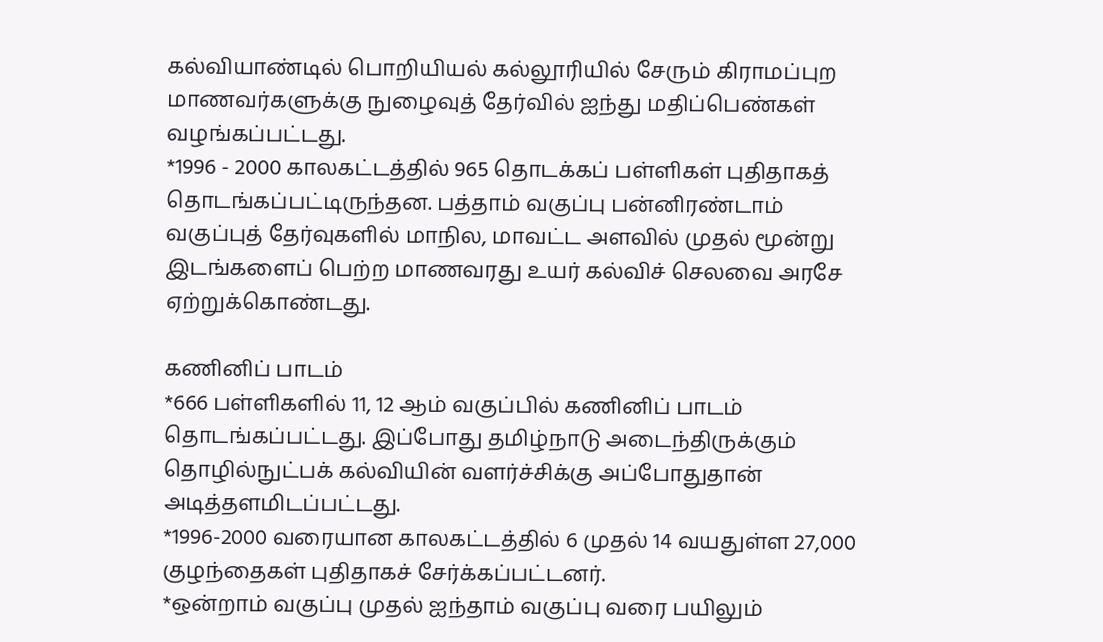கல்வியாண்டில் பொறியியல் கல்லூரியில் சேரும் கிராமப்புற மாணவர்களுக்கு நுழைவுத் தேர்வில் ஐந்து மதிப்பெண்கள் வழங்கப்பட்டது.
*1996 - 2000 காலகட்டத்தில் 965 தொடக்கப் பள்ளிகள் புதிதாகத் தொடங்கப்பட்டிருந்தன. பத்தாம் வகுப்பு பன்னிரண்டாம் வகுப்புத் தேர்வுகளில் மாநில, மாவட்ட அளவில் முதல் மூன்று இடங்களைப் பெற்ற மாணவரது உயர் கல்விச் செலவை அரசே ஏற்றுக்கொண்டது.

கணினிப் பாடம்
*666 பள்ளிகளில் 11, 12 ஆம் வகுப்பில் கணினிப் பாடம் தொடங்கப்பட்டது. இப்போது தமிழ்நாடு அடைந்திருக்கும் தொழில்நுட்பக் கல்வியின் வளர்ச்சிக்கு அப்போதுதான் அடித்தளமிடப்பட்டது.
*1996-2000 வரையான காலகட்டத்தில் 6 முதல் 14 வயதுள்ள 27,000 குழந்தைகள் புதிதாகச் சேர்க்கப்பட்டனர்.
*ஒன்றாம் வகுப்பு முதல் ஐந்தாம் வகுப்பு வரை பயிலும்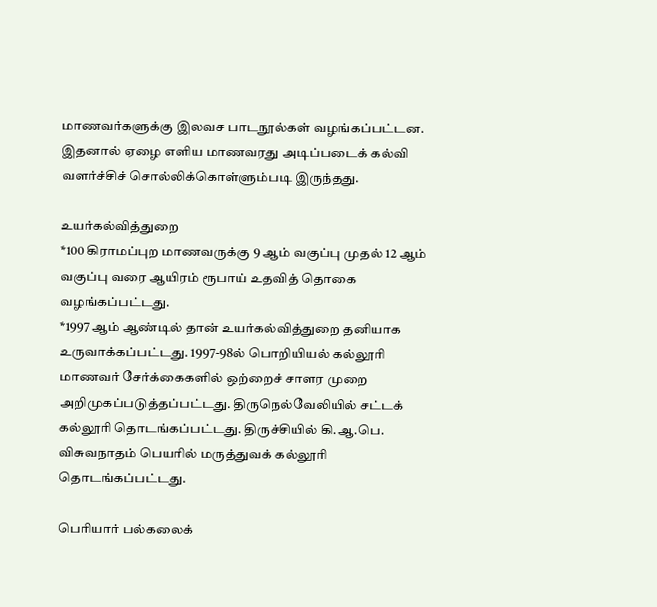மாணவர்களுக்கு இலவச பாடநூல்கள் வழங்கப்பட்டன. இதனால் ஏழை எளிய மாணவரது அடிப்படைக் கல்வி வளர்ச்சிச் சொல்லிக்கொள்ளும்படி இருந்தது.

உயர்கல்வித்துறை
*100 கிராமப்புற மாணவருக்கு 9 ஆம் வகுப்பு முதல் 12 ஆம் வகுப்பு வரை ஆயிரம் ரூபாய் உதவித் தொகை வழங்கப்பட்டது.
*1997 ஆம் ஆண்டில் தான் உயர்கல்வித்துறை தனியாக உருவாக்கப்பட்டது. 1997-98ல் பொறியியல் கல்லூரி மாணவர் சேர்க்கைகளில் ஒற்றைச் சாளர முறை அறிமுகப்படுத்தப்பட்டது. திருநெல்வேலியில் சட்டக் கல்லூரி தொடங்கப்பட்டது. திருச்சியில் கி.ஆ.பெ. விசுவநாதம் பெயரில் மருத்துவக் கல்லூரி தொடங்கப்பட்டது.

பெரியார் பல்கலைக்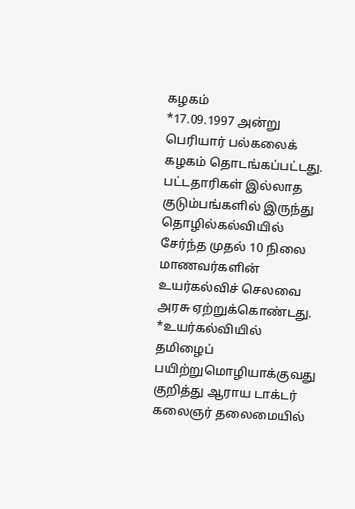கழகம்
*17.09.1997 அன்று பெரியார் பல்கலைக் கழகம் தொடங்கப்பட்டது. பட்டதாரிகள் இல்லாத குடும்பங்களில் இருந்து தொழில்கல்வியில் சேர்ந்த முதல் 10 நிலை மாணவர்களின் உயர்கல்விச் செலவை அரசு ஏற்றுக்கொண்டது.
*உயர்கல்வியில் தமிழைப் பயிற்றுமொழியாக்குவது குறித்து ஆராய டாக்டர் கலைஞர் தலைமையில்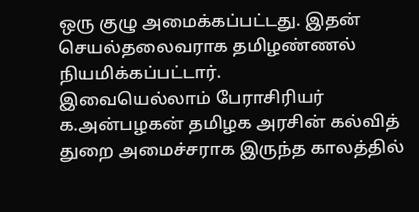ஒரு குழு அமைக்கப்பட்டது. இதன் செயல்தலைவராக தமிழண்ணல் நியமிக்கப்பட்டார்.
இவையெல்லாம் பேராசிரியர் க.அன்பழகன் தமிழக அரசின் கல்வித் துறை அமைச்சராக இருந்த காலத்தில்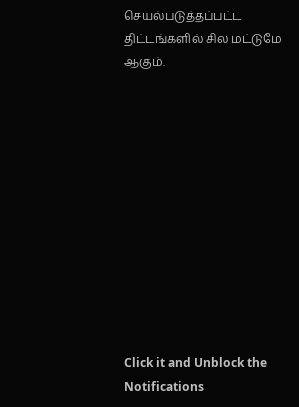செயல்படுத்தப்பட்ட திட்டங்களில் சில மட்டுமே ஆகும்.












Click it and Unblock the Notifications